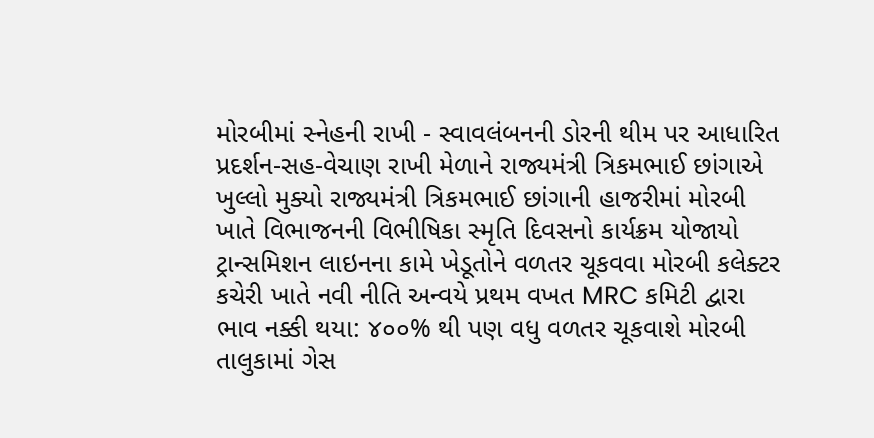મોરબીમાં સ્નેહની રાખી - સ્વાવલંબનની ડોરની થીમ પર આધારિત પ્રદર્શન-સહ-વેચાણ રાખી મેળાને રાજ્યમંત્રી ત્રિકમભાઈ છાંગાએ ખુલ્લો મુક્યો રાજ્યમંત્રી ત્રિકમભાઈ છાંગાની હાજરીમાં મોરબી ખાતે વિભાજનની વિભીષિકા સ્મૃતિ દિવસનો કાર્યક્રમ યોજાયો ટ્રાન્સમિશન લાઇનના કામે ખેડૂતોને વળતર ચૂકવવા મોરબી કલેક્ટર કચેરી ખાતે નવી નીતિ અન્વયે પ્રથમ વખત MRC કમિટી દ્વારા ભાવ નક્કી થયા: ૪૦૦% થી પણ વધુ વળતર ચૂકવાશે મોરબી તાલુકામાં ગેસ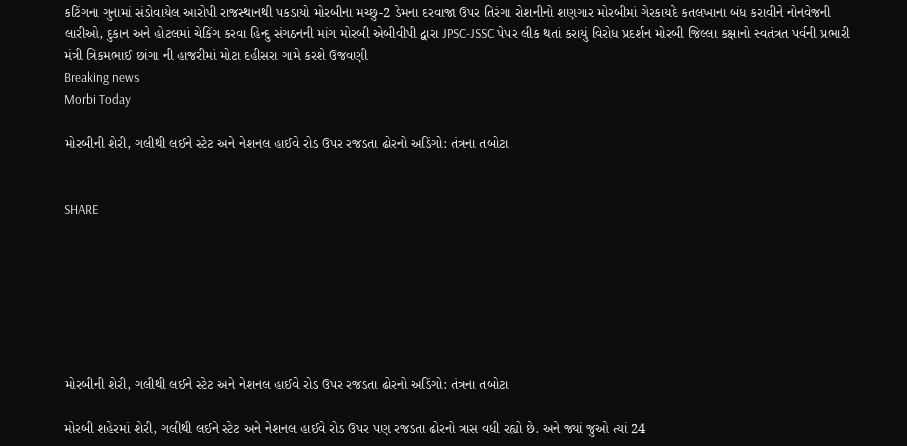કટિંગના ગુનામાં સંડોવાયેલ આરોપી રાજસ્થાનથી પકડાયો મોરબીના મચ્છુ-2 ડેમના દરવાજા ઉપર તિરંગા રોશનીનો શણગાર મોરબીમાં ગેરકાયદે કતલખાના બંધ કરાવીને નોનવેજની લારીઓ, દુકાન અને હોટલમાં ચેકિંગ કરવા હિન્દુ સંગઠનની માંગ મોરબી એબીવીપી દ્વારા JPSC-JSSC પેપર લીક થતાં કરાયું વિરોધ પ્રદર્શન મોરબી જિલ્લા કક્ષાનો સ્વતંત્રત પર્વની પ્રભારી મંત્રી ત્રિકમભાઈ છાંગા ની હાજરીમાં મોટા દહીસરા ગામે કરશે ઉજવણી
Breaking news
Morbi Today

મોરબીની શેરી, ગલીથી લઈને સ્ટેટ અને નેશનલ હાઈવે રોડ ઉપર રજડતા ઢોરનો અડિંગો: તંત્રના તબોટા


SHARE







મોરબીની શેરી, ગલીથી લઈને સ્ટેટ અને નેશનલ હાઈવે રોડ ઉપર રજડતા ઢોરનો અડિંગો: તંત્રના તબોટા

મોરબી શહેરમાં શેરી, ગલીથી લઈને સ્ટેટ અને નેશનલ હાઈવે રોડ ઉપર પણ રજડતા ઢોરનો ત્રાસ વધી રહ્યો છે. અને જ્યાં જુઓ ત્યાં 24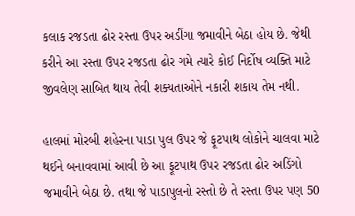કલાક રજડતા ઢોર રસ્તા ઉપર અડીંગા જમાવીને બેઠા હોય છે. જેથી કરીને આ રસ્તા ઉપર રજડતા ઢોર ગમે ત્યારે કોઈ નિર્દોષ વ્યક્તિ માટે જીવલેણ સાબિત થાય તેવી શક્યતાઓને નકારી શકાય તેમ નથી.

હાલમાં મોરબી શહેરના પાડા પુલ ઉપર જે ફૂટપાથ લોકોને ચાલવા માટે થઈને બનાવવામાં આવી છે આ ફૂટપાથ ઉપર રજડતા ઢોર અડિંગો જમાવીને બેઠા છે. તથા જે પાડાપુલનો રસ્તો છે તે રસ્તા ઉપર પણ 50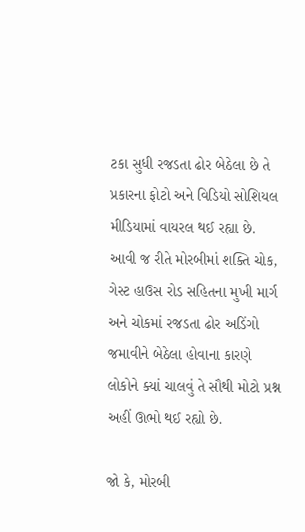ટકા સુધી રજડતા ઢોર બેઠેલા છે તે પ્રકારના ફોટો અને વિડિયો સોશિયલ મીડિયામાં વાયરલ થઈ રહ્યા છે. આવી જ રીતે મોરબીમાં શક્તિ ચોક, ગેસ્ટ હાઉસ રોડ સહિતના મુખી માર્ગ અને ચોકમાં રજડતા ઢોર અડિંગો જમાવીને બેઠેલા હોવાના કારણે લોકોને ક્યાં ચાલવું તે સૌથી મોટો પ્રશ્ન અહીં ઊભો થઈ રહ્યો છે.

જો કે, મોરબી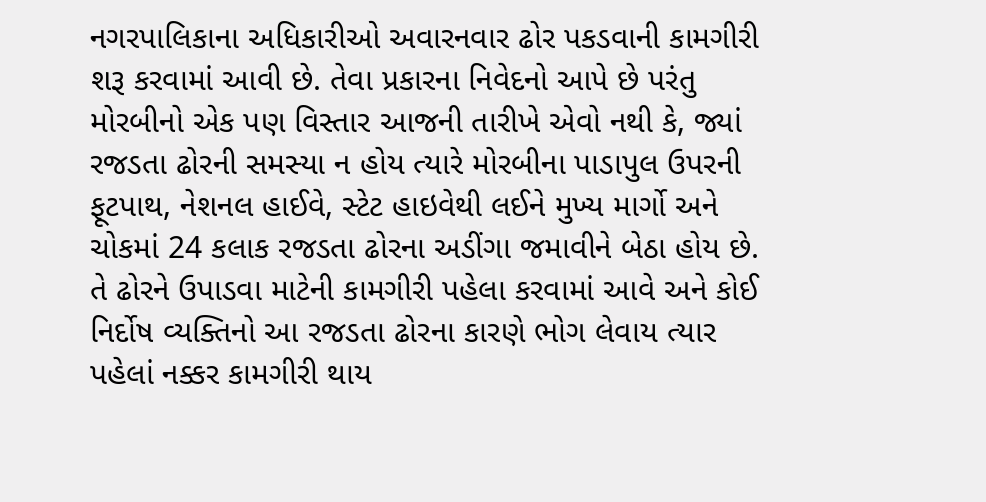નગરપાલિકાના અધિકારીઓ અવારનવાર ઢોર પકડવાની કામગીરી શરૂ કરવામાં આવી છે. તેવા પ્રકારના નિવેદનો આપે છે પરંતુ મોરબીનો એક પણ વિસ્તાર આજની તારીખે એવો નથી કે, જ્યાં રજડતા ઢોરની સમસ્યા ન હોય ત્યારે મોરબીના પાડાપુલ ઉપરની ફૂટપાથ, નેશનલ હાઈવે, સ્ટેટ હાઇવેથી લઈને મુખ્ય માર્ગો અને ચોકમાં 24 કલાક રજડતા ઢોરના અડીંગા જમાવીને બેઠા હોય છે. તે ઢોરને ઉપાડવા માટેની કામગીરી પહેલા કરવામાં આવે અને કોઈ નિર્દોષ વ્યક્તિનો આ રજડતા ઢોરના કારણે ભોગ લેવાય ત્યાર પહેલાં નક્કર કામગીરી થાય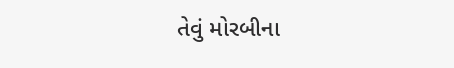તેવું મોરબીના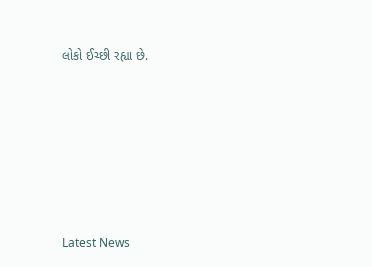લોકો ઈચ્છી રહ્યા છે.






Latest News